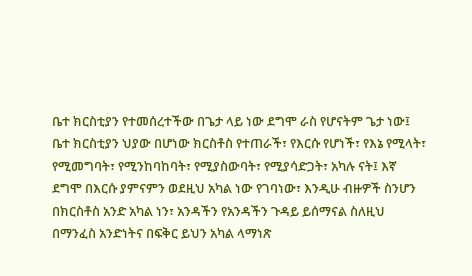ቤተ ክርስቲያን የተመሰረተችው በጌታ ላይ ነው ደግሞ ራስ የሆናትም ጌታ ነው፤ ቤተ ክርስቲያን ህያው በሆነው ክርስቶስ የተጠራች፣ የእርሱ የሆነች፣ የእኔ የሚላት፣ የሚመግባት፣ የሚንከባከባት፣ የሚያስውባት፣ የሚያሳድጋት፣ አካሉ ናት፤ እኛ ደግሞ በእርሱ ያምናምን ወደዚህ አካል ነው የገባነው፣ እንዲሁ ብዙዎች ስንሆን በክርስቶስ አንድ አካል ነን፣ አንዳችን የአንዳችን ጉዳይ ይሰማናል ስለዚህ በማንፈስ አንድነትና በፍቅር ይህን አካል ላማነጽ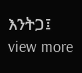እንትጋ፤
view more